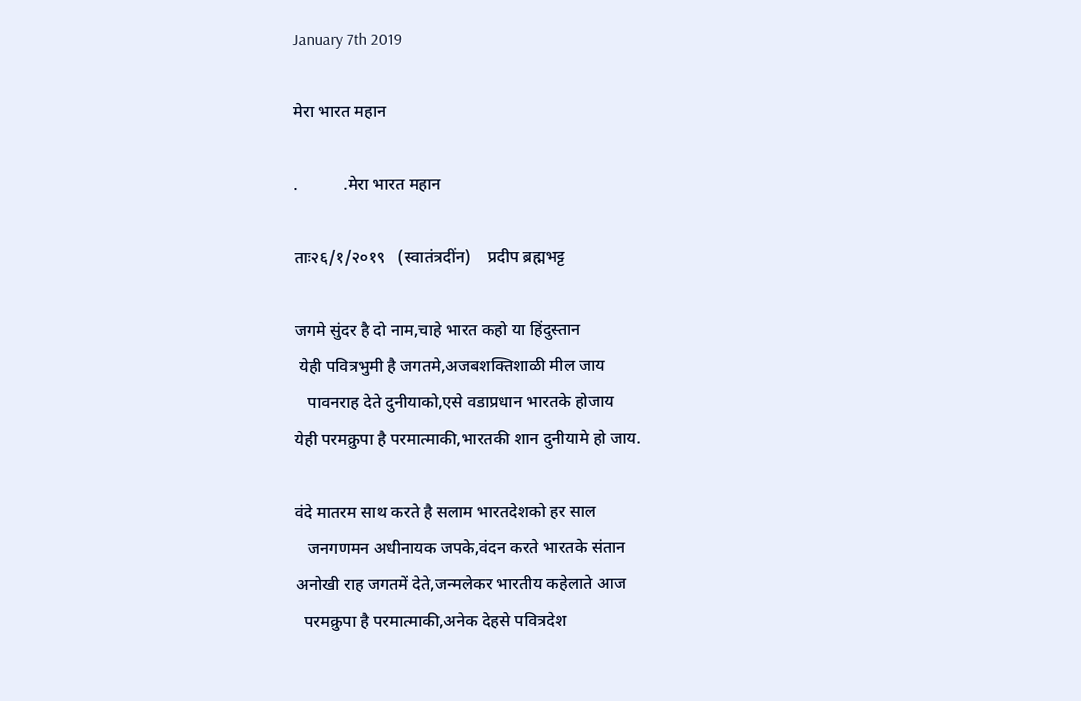January 7th 2019

मेरा भारत महान

.           .मेरा भारत महान

ताः२६/१/२०१९   (स्वातंत्रदींन)    प्रदीप ब्रह्मभट्ट

जगमे सुंदर है दो नाम,चाहे भारत कहो या हिंदुस्तान
 येही पवित्रभुमी है जगतमे,अजबशक्तिशाळी मील जाय
   पावनराह देते दुनीयाको,एसे वडाप्रधान भारतके होजाय
येही परमक्रुपा है परमात्माकी,भारतकी शान दुनीयामे हो जाय.

वंदे मातरम साथ करते है सलाम भारतदेशको हर साल
   जनगणमन अधीनायक जपके,वंदन करते भारतके संतान
अनोखी राह जगतमें देते,जन्मलेकर भारतीय कहेलाते आज
  परमक्रुपा है परमात्माकी,अनेक देहसे पवित्रदेश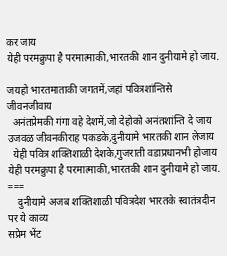कर जाय
येही परमक्रुपा है परमात्माकी,भारतकी शान दुनीयामे हो जाय.

जयहो भारतमाताकी जगतमें,जहां पवित्रशांन्तिसे जीवनजीवाय
  अनंतप्रेमकी गंगा वहे देशमें,जो देहोको अनंतशांन्ति दे जाय
उजवळ जीवनकीराह पकडके,दुनीयामे भारतकी शान लेजाय
  येही पवित्र शक्तिशाळी देशके,गुजराती वडाप्रधानभी होजाय
येही परमक्रुपा है परमात्माकी,भारतकी शान दुनीयामे हो जाय.
===
    दुनीयामे अजब शक्तिशाळी पवित्रदेश भारतके स्वातंत्रदीन पर ये काव्य
सप्रेम भेंट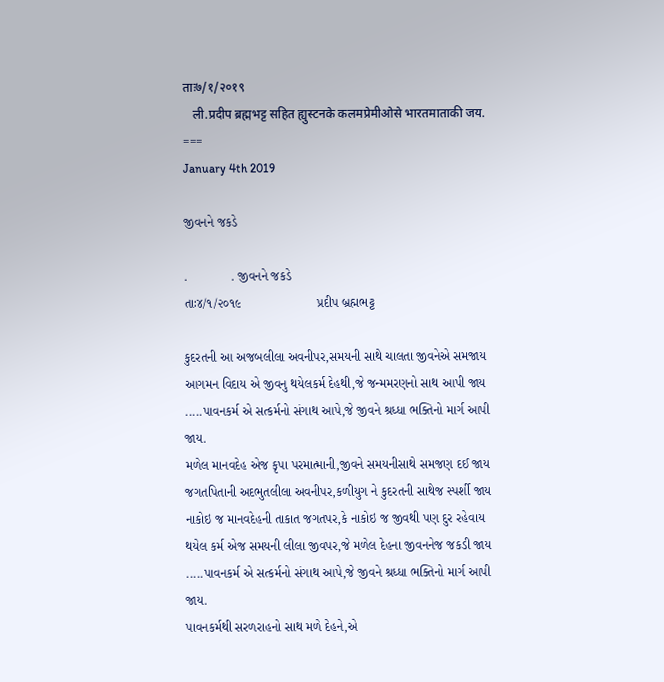ताः७/१/२०१९
   ली.प्रदीप ब्रह्मभट्ट सहित ह्युस्टनके कलमप्रेमीओसे भारतमाताकी जय.
===
January 4th 2019

જીવનને જકડે

.            . જીવનને જકડે
તાઃ૪/૧/૨૦૧૯                     પ્રદીપ બ્રહ્મભટ્ટ

કુદરતની આ અજબલીલા અવનીપર,સમયની સાથે ચાલતા જીવનેએ સમજાય
આગમન વિદાય એ જીવનુ થયેલકર્મ દેહથી,જે જન્મમરણનો સાથ આપી જાય
.....પાવનકર્મ એ સત્કર્મનો સંગાથ આપે,જે જીવને શ્રધ્ધા ભક્તિનો માર્ગ આપી જાય.
મળેલ માનવદેહ એજ કૃપા પરમાત્માની,જીવને સમયનીસાથે સમજણ દઈ જાય
જગતપિતાની અદભુતલીલા અવનીપર,કળીયુગ ને કુદરતની સાથેજ સ્પર્શી જાય
નાકોઇ જ માનવદેહની તાકાત જગતપર,કે નાકોઇ જ જીવથી પણ દુર રહેવાય
થયેલ કર્મ એજ સમયની લીલા જીવપર,જે મળેલ દેહના જીવનનેજ જકડી જાય
.....પાવનકર્મ એ સત્કર્મનો સંગાથ આપે,જે જીવને શ્રધ્ધા ભક્તિનો માર્ગ આપી જાય.
પાવનકર્મથી સરળરાહનો સાથ મળે દેહને,એ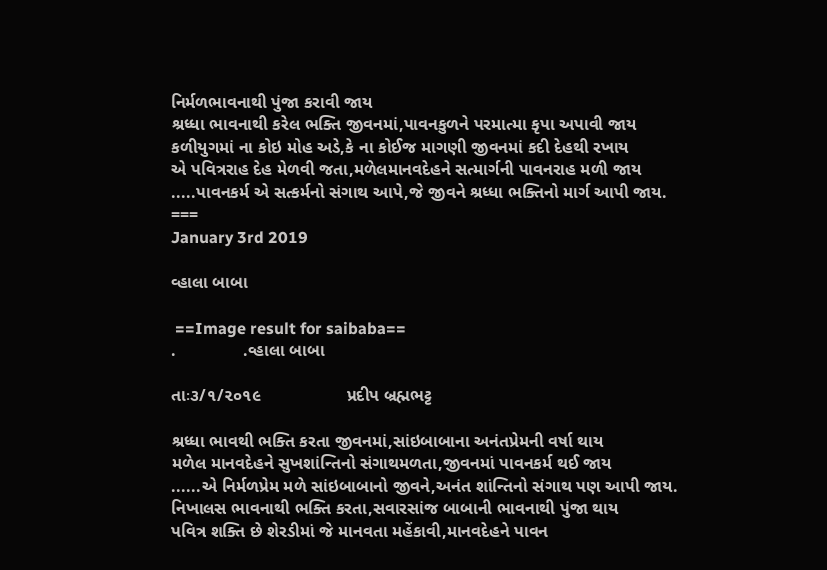નિર્મળભાવનાથી પુંજા કરાવી જાય
શ્રધ્ધા ભાવનાથી કરેલ ભક્તિ જીવનમાં,પાવનકુળને પરમાત્મા કૃપા અપાવી જાય
કળીયુગમાં ના કોઇ મોહ અડે,કે ના કોઈજ માગણી જીવનમાં કદી દેહથી રખાય
એ પવિત્રરાહ દેહ મેળવી જતા,મળેલમાનવદેહને સત્માર્ગની પાવનરાહ મળી જાય
.....પાવનકર્મ એ સત્કર્મનો સંગાથ આપે,જે જીવને શ્રધ્ધા ભક્તિનો માર્ગ આપી જાય.
===
January 3rd 2019

વ્હાલા બાબા

 ==Image result for saibaba==
.              .વ્હાલા બાબા

તાઃ૩/૧/૨૦૧૯                  પ્રદીપ બ્રહ્મભટ્ટ

શ્રધ્ધા ભાવથી ભક્તિ કરતા જીવનમાં,સાંઇબાબાના અનંતપ્રેમની વર્ષા થાય
મળેલ માનવદેહને સુખશાંન્તિનો સંગાથમળતા,જીવનમાં પાવનકર્મ થઈ જાય
......એ નિર્મળપ્રેમ મળે સાંઇબાબાનો જીવને,અનંત શાંન્તિનો સંગાથ પણ આપી જાય.
નિખાલસ ભાવનાથી ભક્તિ કરતા,સવારસાંજ બાબાની ભાવનાથી પુંજા થાય
પવિત્ર શક્તિ છે શેરડીમાં જે માનવતા મહેંકાવી,માનવદેહને પાવન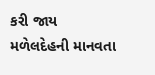કરી જાય
મળેલદેહની માનવતા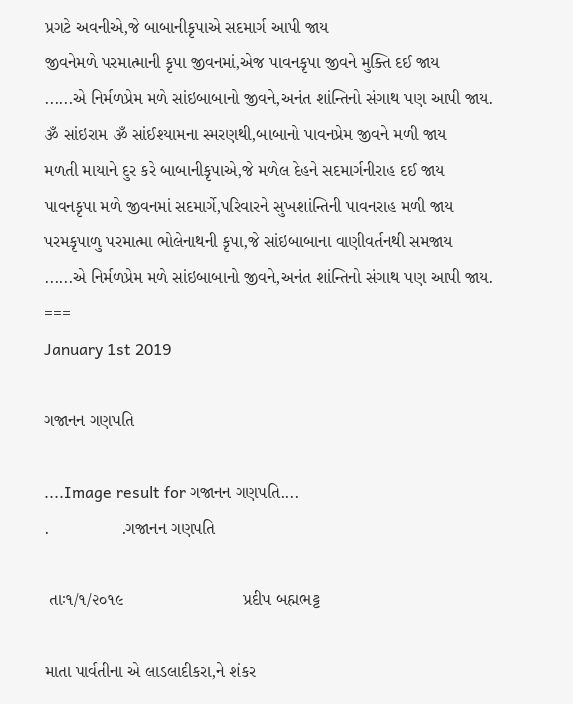પ્રગટે અવનીએ,જે બાબાનીકૃપાએ સદમાર્ગ આપી જાય
જીવનેમળે પરમાત્માની કૃપા જીવનમાં,એજ પાવનકૃપા જીવને મુક્તિ દઈ જાય
......એ નિર્મળપ્રેમ મળે સાંઇબાબાનો જીવને,અનંત શાંન્તિનો સંગાથ પણ આપી જાય.
ૐ સાંઇરામ ૐ સાંઈશ્યામના સ્મરણથી,બાબાનો પાવનપ્રેમ જીવને મળી જાય
મળતી માયાને દુર કરે બાબાનીકૃપાએ,જે મળેલ દેહને સદમાર્ગનીરાહ દઈ જાય
પાવનકૃપા મળે જીવનમાં સદમાર્ગે,પરિવારને સુખશાંન્તિની પાવનરાહ મળી જાય
પરમકૃપાળુ પરમાત્મા ભોલેનાથની કૃપા,જે સાંઇબાબાના વાણીવર્તનથી સમજાય
......એ નિર્મળપ્રેમ મળે સાંઇબાબાનો જીવને,અનંત શાંન્તિનો સંગાથ પણ આપી જાય.
===
January 1st 2019

ગજાનન ગણપતિ

....Image result for ગજાનન ગણપતિ....
.               .ગજાનન ગણપતિ

 તાઃ૧/૧/૨૦૧૯                         પ્રદીપ બહ્મભટ્ટ

માતા પાર્વતીના એ લાડલાદીકરા,ને શંકર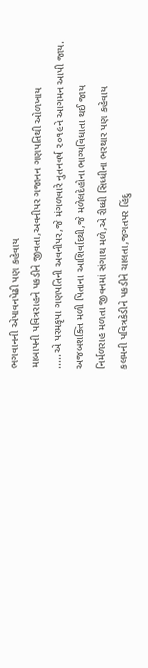ભગવાનની એપાવનપેઢી પણ કહેવાય
માબાપની પવિત્રરાહને પકડીને જીવતા,અવનીપર ગજાનન ગણપતિથી ઓળખાય
.....એ પરમકૃપા ગણપતિની અવનીપર,જે મંગળવારે નુતનવર્ષ ૨૦૧૯ને આગમન આપી જાય.
અજબશક્તિ મળી પિતાના આશિર્વાદથી,જે મળેલદેહોના ભાગ્યવિધાતા થઈ જાય
નિર્મળરાહ મળતા જીવનમાં સંગાથ મળે,એ રીધ્ધી સિધ્ધીના ભરથાર પણ કહેવાય
કલમની પવિત્રકેડીને પકડીને ચાલતા,જગતપર હિંદુ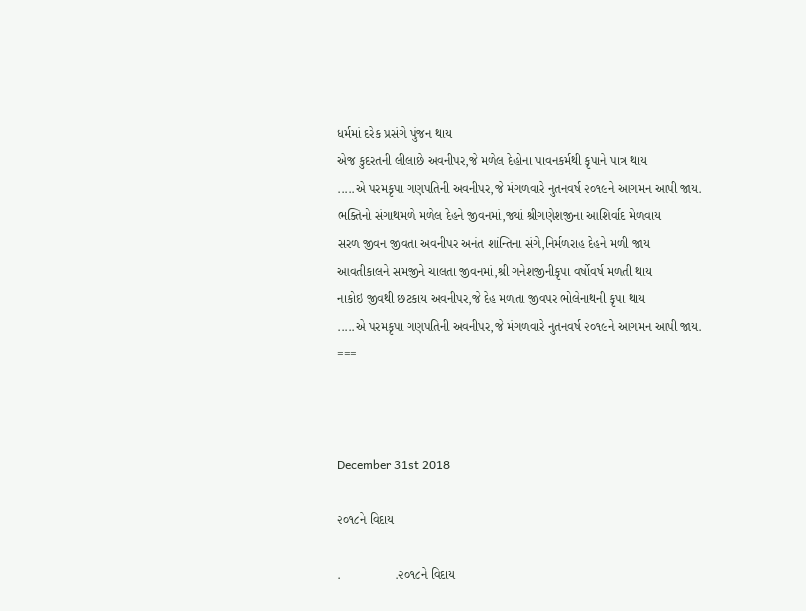ધર્મમાં દરેક પ્રસંગે પુંજન થાય
એજ કુદરતની લીલાછે અવનીપર,જે મળેલ દેહોના પાવનકર્મથી કૃપાને પાત્ર થાય
.....એ પરમકૃપા ગણપતિની અવનીપર,જે મંગળવારે નુતનવર્ષ ૨૦૧૯ને આગમન આપી જાય.
ભક્તિનો સંગાથમળે મળેલ દેહને જીવનમાં,જ્યાં શ્રીગણેશજીના આશિર્વાદ મેળવાય
સરળ જીવન જીવતા અવનીપર અનંત શાંન્તિના સંગે,નિર્મળરાહ દેહને મળી જાય
આવતીકાલને સમજીને ચાલતા જીવનમાં,શ્રી ગનેશજીનીકૃપા વર્ષોવર્ષ મળતી થાય
નાકોઇ જીવથી છટકાય અવનીપર,જે દેહ મળતા જીવપર ભોલેનાથની કૃપા થાય
.....એ પરમકૃપા ગણપતિની અવનીપર,જે મંગળવારે નુતનવર્ષ ૨૦૧૯ને આગમન આપી જાય.
===



December 31st 2018

૨૦૧૮ને વિદાય

.               .૨૦૧૮ને વિદાય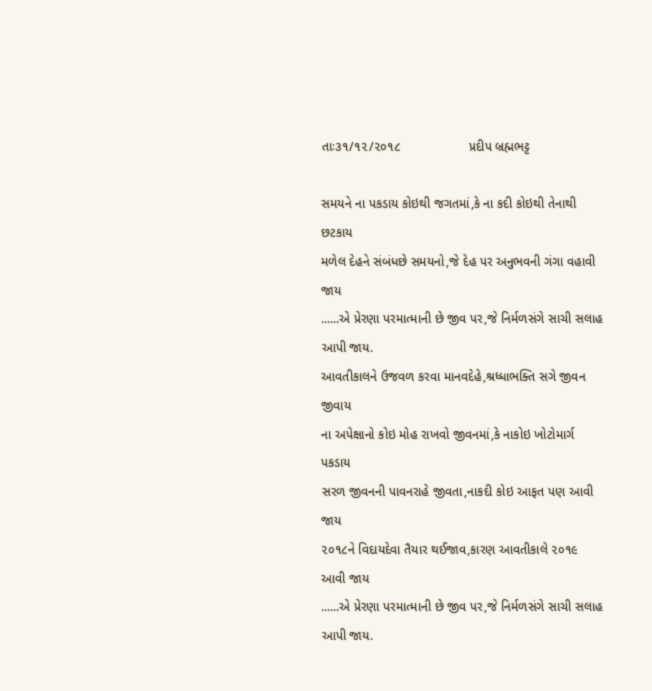તાઃ૩૧/૧૨/૨૦૧૮                   પ્રદીપ બ્રહ્મભટ્ટ

સમયને ના પકડાય કોઇથી જગતમાં,કે ના કદી કોઇથી તેનાથી છટકાય
મળેલ દેહને સંબંધછે સમયનો,જે દેહ પર અનુભવની ગંગા વહાવી જાય
......એ પ્રેરણા પરમાત્માની છે જીવ પર,જે નિર્મળસંગે સાચી સલાહ આપી જાય.
આવતીકાલને ઉજવળ કરવા માનવદેહે,શ્રધ્ધાભક્તિ સગે જીવન જીવાય
ના અપેક્ષાનો કોઇ મોહ રાખવો જીવનમાં,કે નાકોઇ ખોટોમાર્ગ પકડાય
સરળ જીવનની પાવનરાહે જીવતા,નાકદી કોઇ આફત પણ આવી જાય
૨૦૧૮ને વિદાયદેવા તૈયાર થઈજાવ,કારણ આવતીકાલે ૨૦૧૯ આવી જાય
......એ પ્રેરણા પરમાત્માની છે જીવ પર,જે નિર્મળસંગે સાચી સલાહ આપી જાય.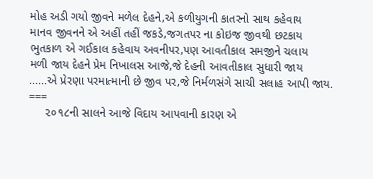મોહ અડી ગયો જીવને મળેલ દેહને,એ કળીયુગની કાતરનો સાથ કહેવાય
માનવ જીવનને એ અહીં તહીં જકડે,જગતપર ના કોઇજ જીવથી છટકાય
ભુતકાળ એ ગઈકાલ કહેવાય અવનીપર,પણ આવતીકાલ સમજીને ચલાય
મળી જાય દેહને પ્રેમ નિખાલસ આજે,જે દેહની આવતીકાલ સુધારી જાય
......એ પ્રેરણા પરમાત્માની છે જીવ પર,જે નિર્મળસંગે સાચી સલાહ આપી જાય.
===
     ૨૦૧૮ની સાલને આજે વિદાય આપવાની કારણ એ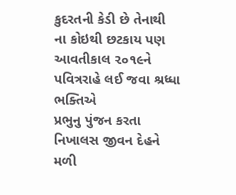કુદરતની કેડી છે તેનાથી
ના કોઇથી છટકાય પણ આવતીકાલ ૨૦૧૯ને પવિત્રરાહે લઈ જવા શ્રધ્ધા ભક્તિએ
પ્રભુનુ પુંજન કરતા નિખાલસ જીવન દેહને મળી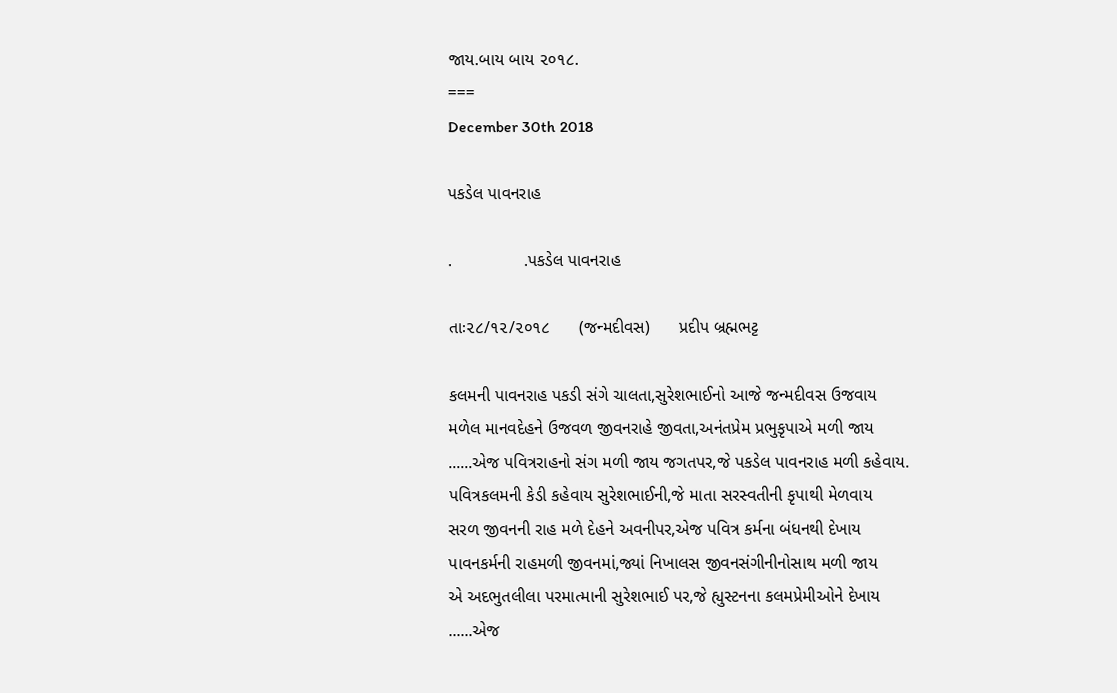જાય.બાય બાય ૨૦૧૮.
===
December 30th 2018

પકડેલ પાવનરાહ

.               .પકડેલ પાવનરાહ

તાઃ૨૮/૧૨/૨૦૧૮      (જન્મદીવસ)      પ્રદીપ બ્રહ્મભટ્ટ

કલમની પાવનરાહ પકડી સંગે ચાલતા,સુરેશભાઈનો આજે જન્મદીવસ ઉજવાય
મળેલ માનવદેહને ઉજવળ જીવનરાહે જીવતા,અનંતપ્રેમ પ્રભુકૃપાએ મળી જાય
......એજ પવિત્રરાહનો સંગ મળી જાય જગતપર,જે પકડેલ પાવનરાહ મળી કહેવાય.
પવિત્રકલમની કેડી કહેવાય સુરેશભાઈની,જે માતા સરસ્વતીની કૃપાથી મેળવાય
સરળ જીવનની રાહ મળે દેહને અવનીપર,એજ પવિત્ર કર્મના બંધનથી દેખાય
પાવનકર્મની રાહમળી જીવનમાં,જ્યાં નિખાલસ જીવનસંગીનીનોસાથ મળી જાય
એ અદભુતલીલા પરમાત્માની સુરેશભાઈ પર,જે હ્યુસ્ટનના કલમપ્રેમીઓને દેખાય
......એજ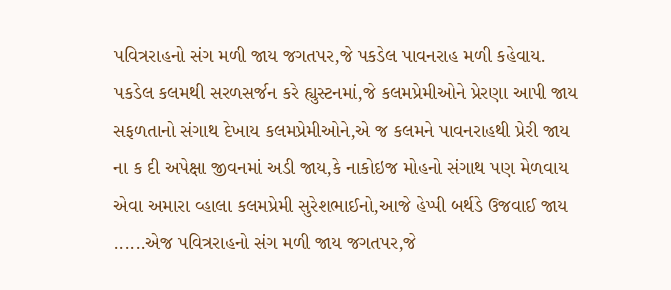પવિત્રરાહનો સંગ મળી જાય જગતપર,જે પકડેલ પાવનરાહ મળી કહેવાય.
પકડેલ કલમથી સરળસર્જન કરે હ્યુસ્ટનમાં,જે કલમપ્રેમીઓને પ્રેરણા આપી જાય
સફળતાનો સંગાથ દેખાય કલમપ્રેમીઓને,એ જ કલમને પાવનરાહથી પ્રેરી જાય
ના ક દી અપેક્ષા જીવનમાં અડી જાય,કે નાકોઇજ મોહનો સંગાથ પણ મેળવાય
એવા અમારા વ્હાલા કલમપ્રેમી સુરેશભાઈનો,આજે હેપ્પી બર્થડે ઉજવાઈ જાય
......એજ પવિત્રરાહનો સંગ મળી જાય જગતપર,જે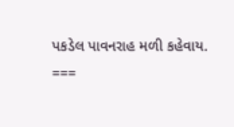પકડેલ પાવનરાહ મળી કહેવાય.
===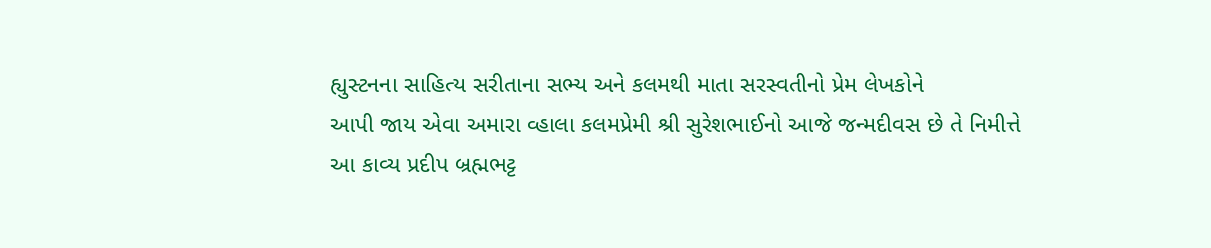હ્યુસ્ટનના સાહિત્ય સરીતાના સભ્ય અને કલમથી માતા સરસ્વતીનો પ્રેમ લેખકોને
આપી જાય એવા અમારા વ્હાલા કલમપ્રેમી શ્રી સુરેશભાઈનો આજે જન્મદીવસ છે તે નિમીત્તે
આ કાવ્ય પ્રદીપ બ્રહ્મભટ્ટ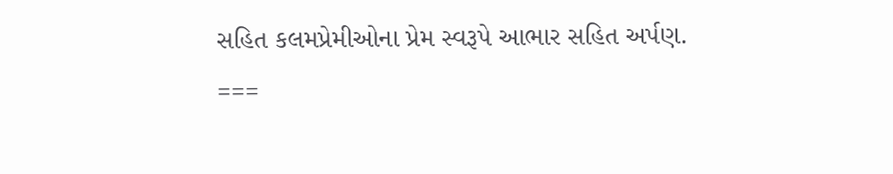સહિત કલમપ્રેમીઓના પ્રેમ સ્વરૂપે આભાર સહિત અર્પણ.
===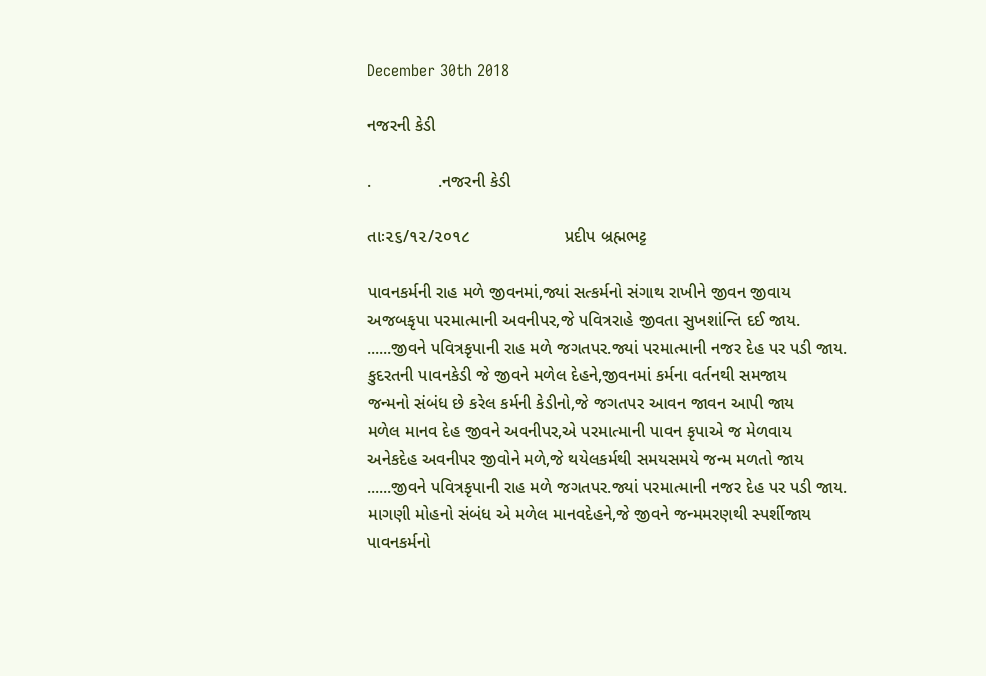December 30th 2018

નજરની કેડી

.              .નજરની કેડી

તાઃ૨૬/૧૨/૨૦૧૮                    પ્રદીપ બ્રહ્મભટ્ટ

પાવનકર્મની રાહ મળે જીવનમાં,જ્યાં સત્કર્મનો સંગાથ રાખીને જીવન જીવાય
અજબકૃપા પરમાત્માની અવનીપર,જે પવિત્રરાહે જીવતા સુખશાંન્તિ દઈ જાય.
......જીવને પવિત્રકૃપાની રાહ મળે જગતપર.જ્યાં પરમાત્માની નજર દેહ પર પડી જાય.
કુદરતની પાવનકેડી જે જીવને મળેલ દેહને,જીવનમાં કર્મના વર્તનથી સમજાય
જન્મનો સંબંધ છે કરેલ કર્મની કેડીનો,જે જગતપર આવન જાવન આપી જાય
મળેલ માનવ દેહ જીવને અવનીપર,એ પરમાત્માની પાવન કૃપાએ જ મેળવાય
અનેકદેહ અવનીપર જીવોને મળે,જે થયેલકર્મથી સમયસમયે જન્મ મળતો જાય
......જીવને પવિત્રકૃપાની રાહ મળે જગતપર.જ્યાં પરમાત્માની નજર દેહ પર પડી જાય.
માગણી મોહનો સંબંધ એ મળેલ માનવદેહને,જે જીવને જન્મમરણથી સ્પર્શીજાય
પાવનકર્મનો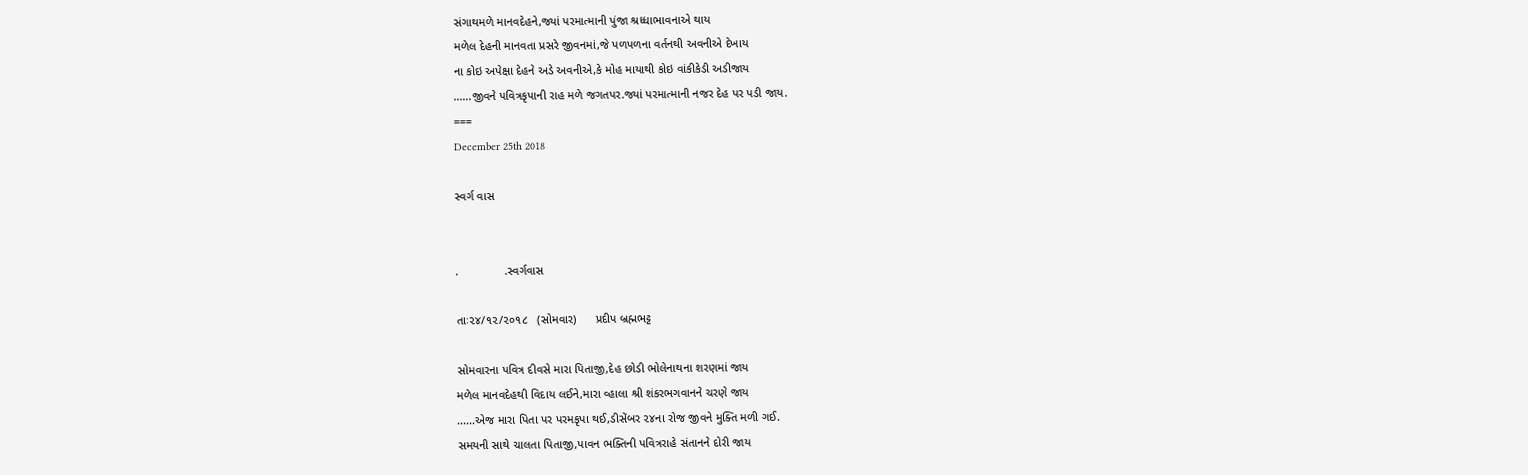સંગાથમળે માનવદેહને,જ્યાં પરમાત્માની પુંજા શ્રધ્ધાભાવનાએ થાય
મળેલ દેહની માનવતા પ્રસરે જીવનમાં,જે પળપળના વર્તનથી અવનીએ દેખાય
ના કોઇ અપેક્ષા દેહને અડે અવનીએ,કે મોહ માયાથી કોઇ વાંકીકેડી અડીજાય
......જીવને પવિત્રકૃપાની રાહ મળે જગતપર.જ્યાં પરમાત્માની નજર દેહ પર પડી જાય.
===
December 25th 2018

સ્વર્ગ વાસ


.              .સ્વર્ગવાસ

તાઃ૨૪/૧૨/૨૦૧૮   (સોમવાર)      પ્રદીપ બ્રહ્મભટ્ટ

સોમવારના પવિત્ર દીવસે મારા પિતાજી,દેહ છોડી ભોલેનાથના શરણમાં જાય
મળેલ માનવદેહથી વિદાય લઈને,મારા વ્હાલા શ્રી શંકરભગવાનને ચરણે જાય
......એજ મારા પિતા પર પરમકૃપા થઈ,ડીસેંબર ૨૪ના રોજ જીવને મુક્તિ મળી ગઈ.
સમયની સાથે ચાલતા પિતાજી,પાવન ભક્તિની પવિત્રરાહે સંતાનને દોરી જાય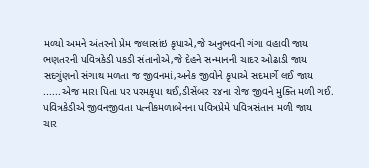મળ્યો અમને અંતરનો પ્રેમ જલાસાંઇ કૃપાએ,જે અનુભવની ગંગા વહાવી જાય
ભણતરની પવિત્રકેડી પકડી સંતાનોએ,જે દેહને સન્માનની ચાદર ઓઢાડી જાય
સદગુંણનો સંગાથ મળતા જ જીવનમાં,અનેક જીવોને કૃપાએ સદમાર્ગે લઈ જાય
......એજ મારા પિતા પર પરમકૃપા થઈ,ડીસેંબર ૨૪ના રોજ જીવને મુક્તિ મળી ગઈ.
પવિત્રકેડીએ જીવનજીવતા પત્નીકમળાબેનના પવિત્રપ્રેમે પવિત્રસંતાન મળી જાય
ચાર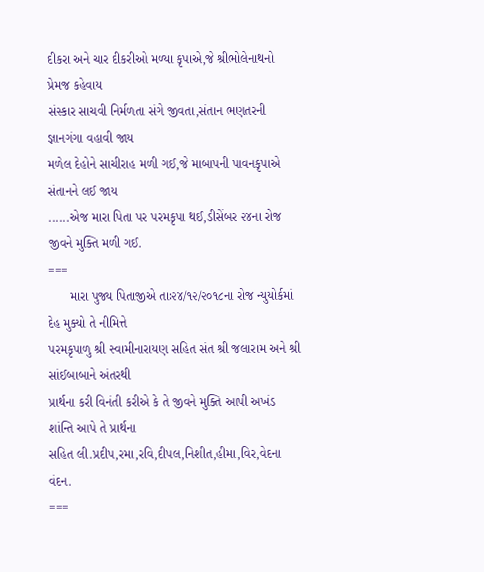દીકરા અને ચાર દીકરીઓ મળ્યા કૃપાએ,જે શ્રીભોલેનાથનો પ્રેમજ કહેવાય
સંસ્કાર સાચવી નિર્મળતા સંગે જીવતા,સંતાન ભણતરની જ્ઞાનગંગા વહાવી જાય
મળેલ દેહોને સાચીરાહ મળી ગઈ,જે માબાપની પાવનકૃપાએ સંતાનને લઈ જાય
......એજ મારા પિતા પર પરમકૃપા થઈ,ડીસેંબર ૨૪ના રોજ જીવને મુક્તિ મળી ગઈ.
===
      મારા પુજ્ય પિતાજીએ તાઃ૨૪/૧૨/૨૦૧૮ના રોજ ન્યુયોર્કમાં દેહ મુક્યો તે નીમિત્તે
પરમકૃપાળુ શ્રી સ્વામીનારાયણ સહિત સંત શ્રી જલારામ અને શ્રી સાંઈબાબાને અંતરથી
પ્રાર્થના કરી વિનંતી કરીએ કે તે જીવને મુક્તિ આપી અખંડ શાંન્તિ આપે તે પ્રાર્થના
સહિત લી.પ્રદીપ,રમા,રવિ,દીપલ,નિશીત,હીમા,વિર,વેદના વંદન.
===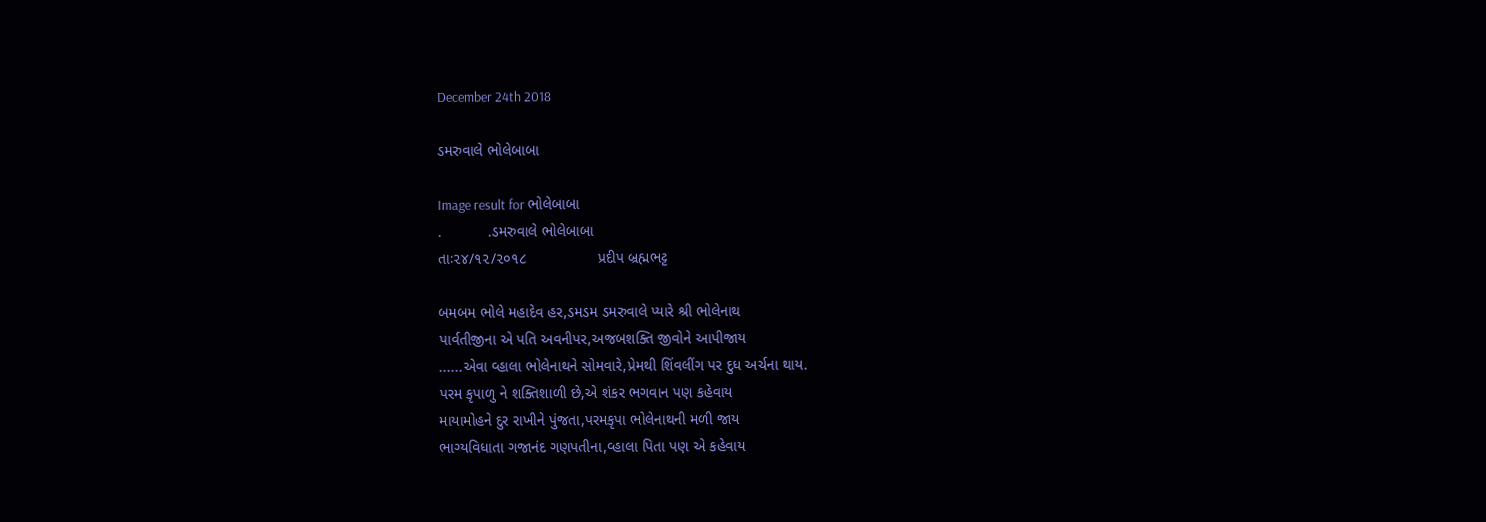December 24th 2018

ડમરુવાલે ભોલેબાબા

Image result for ભોલેબાબા
.           .ડમરુવાલે ભોલેબાબા
તાઃ૨૪/૧૨/૨૦૧૮                 પ્રદીપ બ્રહ્મભટ્ટ

બમબમ ભોલે મહાદેવ હર,ડમડમ ડમરુવાલે પ્યારે શ્રી ભોલેનાથ
પાર્વતીજીના એ પતિ અવનીપર,અજબશક્તિ જીવોને આપીજાય
......એવા વ્હાલા ભોલેનાથને સોમવારે,પ્રેમથી શિંવલીંગ પર દુધ અર્ચના થાય.
પરમ કૃપાળુ ને શક્તિશાળી છે,એ શંકર ભગવાન પણ કહેવાય
માયામોહને દુર રાખીને પુંજતા,પરમકૃપા ભોલેનાથની મળી જાય
ભાગ્યવિધાતા ગજાનંદ ગણપતીના,વ્હાલા પિતા પણ એ કહેવાય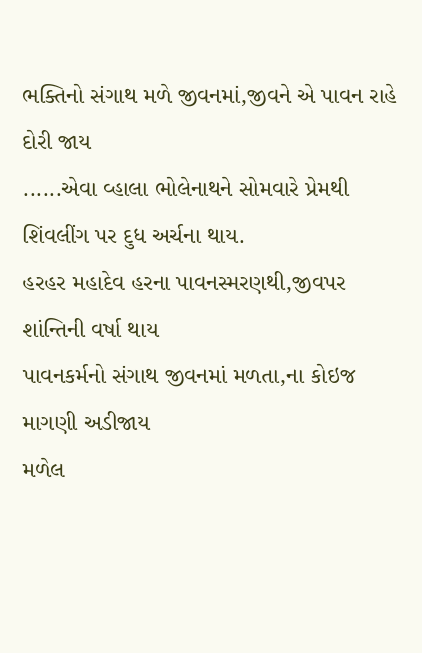ભક્તિનો સંગાથ મળે જીવનમાં,જીવને એ પાવન રાહે દોરી જાય
......એવા વ્હાલા ભોલેનાથને સોમવારે પ્રેમથી શિંવલીંગ પર દુધ અર્ચના થાય.
હરહર મહાદેવ હરના પાવનસ્મરણથી,જીવપર શાંન્તિની વર્ષા થાય
પાવનકર્મનો સંગાથ જીવનમાં મળતા,ના કોઇજ માગણી અડીજાય
મળેલ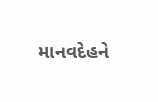માનવદેહને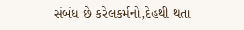સંબંધ છે કરેલકર્મનો,દેહથી થતા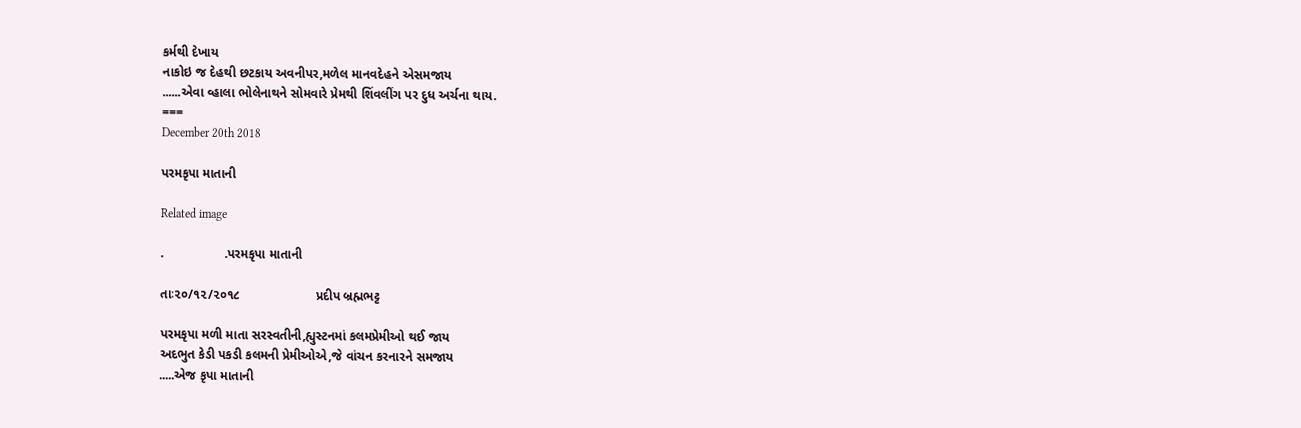કર્મથી દેખાય
નાકોઇ જ દેહથી છટકાય અવનીપર,મળેલ માનવદેહને એસમજાય
......એવા વ્હાલા ભોલેનાથને સોમવારે પ્રેમથી શિંવલીંગ પર દુધ અર્ચના થાય.
===
December 20th 2018

પરમકૃપા માતાની

Related image

.                 .પરમકૃપા માતાની

તાઃ૨૦/૧૨/૨૦૧૮                     પ્રદીપ બ્રહ્મભટ્ટ

પરમકૃપા મળી માતા સરસ્વતીની,હ્યુસ્ટનમાં કલમપ્રેમીઓ થઈ જાય
અદભુત કેડી પકડી કલમની પ્રેમીઓએ,જે વાંચન કરનારને સમજાય
.....એજ કૃપા માતાની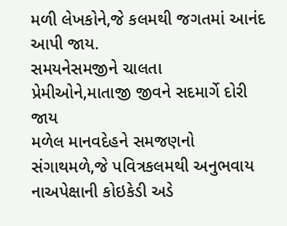મળી લેખકોને,જે કલમથી જગતમાં આનંદ આપી જાય.
સમયનેસમજીને ચાલતા પ્રેમીઓને,માતાજી જીવને સદમાર્ગે દોરી જાય
મળેલ માનવદેહને સમજણનો સંગાથમળે,જે પવિત્રકલમથી અનુભવાય
નાઅપેક્ષાની કોઇકેડી અડે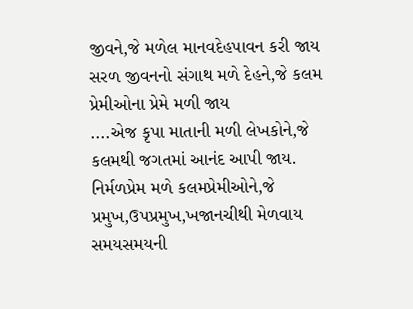જીવને,જે મળેલ માનવદેહપાવન કરી જાય
સરળ જીવનનો સંગાથ મળે દેહને,જે કલમ પ્રેમીઓના પ્રેમે મળી જાય
....એજ કૃપા માતાની મળી લેખકોને,જે કલમથી જગતમાં આનંદ આપી જાય.
નિર્મળપ્રેમ મળે કલમપ્રેમીઓને,જે પ્રમુખ,ઉપપ્રમુખ,ખજાનચીથી મેળવાય
સમયસમયની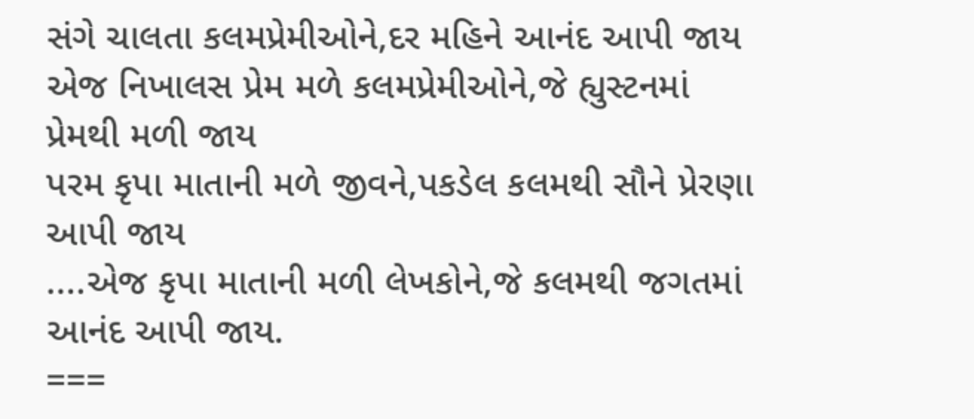સંગે ચાલતા કલમપ્રેમીઓને,દર મહિને આનંદ આપી જાય
એજ નિખાલસ પ્રેમ મળે કલમપ્રેમીઓને,જે હ્યુસ્ટનમાં પ્રેમથી મળી જાય
પરમ કૃપા માતાની મળે જીવને,પકડેલ કલમથી સૌને પ્રેરણા આપી જાય
....એજ કૃપા માતાની મળી લેખકોને,જે કલમથી જગતમાં આનંદ આપી જાય.
===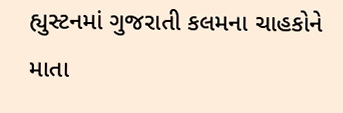હ્યુસ્ટનમાં ગુજરાતી કલમના ચાહકોને માતા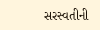સરસ્વતીની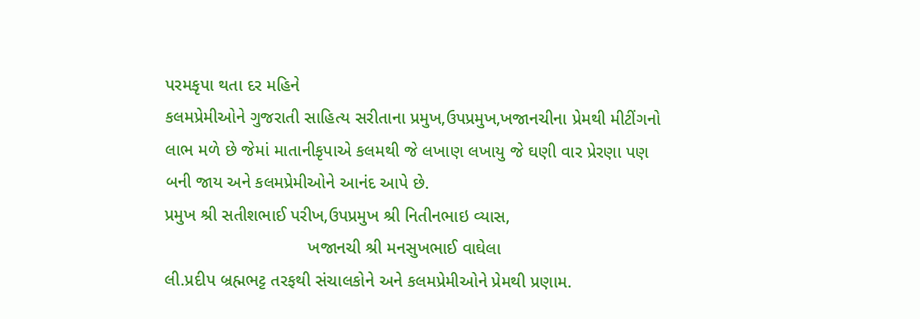પરમકૃપા થતા દર મહિને
કલમપ્રેમીઓને ગુજરાતી સાહિત્ય સરીતાના પ્રમુખ,ઉપપ્રમુખ,ખજાનચીના પ્રેમથી મીટીંગનો
લાભ મળે છે જેમાં માતાનીકૃપાએ કલમથી જે લખાણ લખાયુ જે ઘણી વાર પ્રેરણા પણ
બની જાય અને કલમપ્રેમીઓને આનંદ આપે છે.
પ્રમુખ શ્રી સતીશભાઈ પરીખ,ઉપપ્રમુખ શ્રી નિતીનભાઇ વ્યાસ,
                              ખજાનચી શ્રી મનસુખભાઈ વાઘેલા
લી.પ્રદીપ બ્રહ્મભટ્ટ તરફથી સંચાલકોને અને કલમપ્રેમીઓને પ્રેમથી પ્રણામ.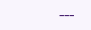---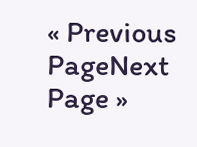« Previous PageNext Page »